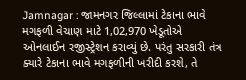Jamnagar : જામનગર જિલ્લામાં ટેકાના ભાવે મગફળી વેચાણ માટે 1,02,970 ખેડૂતોએ ઓનલાઈન રજીસ્ટ્રેશન કરાવ્યું છે. પરંતુ સરકારી તંત્ર ક્યારે ટેકાના ભાવે મગફળીની ખરીદી કરશે, તે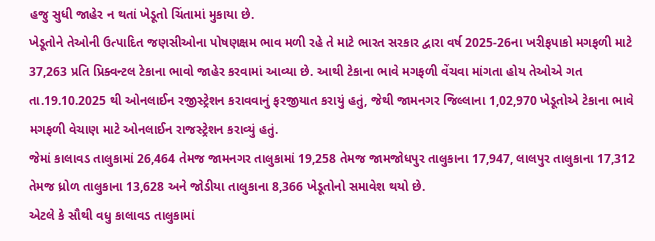હજુ સુધી જાહેર ન થતાં ખેડૂતો ચિંતામાં મુકાયા છે.
ખેડૂતોને તેઓની ઉત્પાદિત જણસીઓના પોષણક્ષમ ભાવ મળી રહે તે માટે ભારત સરકાર દ્વારા વર્ષ 2025-26ના ખરીફપાકો મગફળી માટે 37,263 પ્રતિ પ્રિક્વન્ટલ ટેકાના ભાવો જાહેર કરવામાં આવ્યા છે. આથી ટેકાના ભાવે મગફળી વેંચવા માંગતા હોય તેઓએ ગત તા.19.10.2025 થી ઓનલાઈન રજીસ્ટ્રેશન કરાવવાનું ફરજીયાત કરાયું હતું, જેથી જામનગર જિલ્લાના 1,02,970 ખેડૂતોએ ટેકાના ભાવે મગફળી વેચાણ માટે ઓનલાઈન રાજસ્ટ્રેશન કરાવ્યું હતું.
જેમાં કાલાવડ તાલુકામાં 26,464 તેમજ જામનગર તાલુકામાં 19,258 તેમજ જામજોધપુર તાલુકાના 17,947, લાલપુર તાલુકાના 17,312 તેમજ ધ્રોળ તાલુકાના 13,628 અને જોડીયા તાલુકાના 8,366 ખેડૂતોનો સમાવેશ થયો છે.
એટલે કે સૌથી વધુ કાલાવડ તાલુકામાં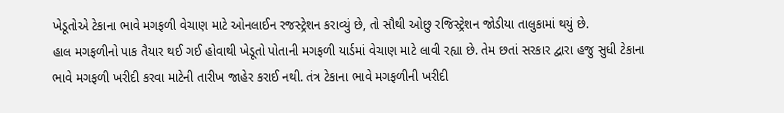ખેડૂતોએ ટેકાના ભાવે મગફળી વેચાણ માટે ઓનલાઈન રજસ્ટ્રેશન કરાવ્યું છે, તો સૌથી ઓછુ રજિસ્ટ્રેશન જોડીયા તાલુકામાં થયું છે.
હાલ મગફળીનો પાક તૈયાર થઈ ગઈ હોવાથી ખેડૂતો પોતાની મગફળી યાર્ડમાં વેચાણ માટે લાવી રહ્યા છે. તેમ છતાં સરકાર દ્વારા હજુ સુધી ટેકાના ભાવે મગફળી ખરીદી કરવા માટેની તારીખ જાહેર કરાઈ નથી. તંત્ર ટેકાના ભાવે મગફળીની ખરીદી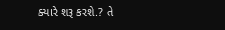ક્યારે શરૂ કરશે.? તે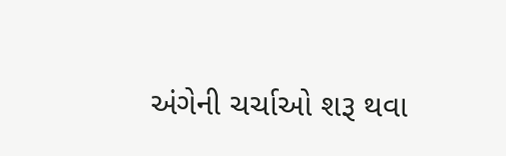અંગેની ચર્ચાઓ શરૂ થવા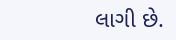લાગી છે.